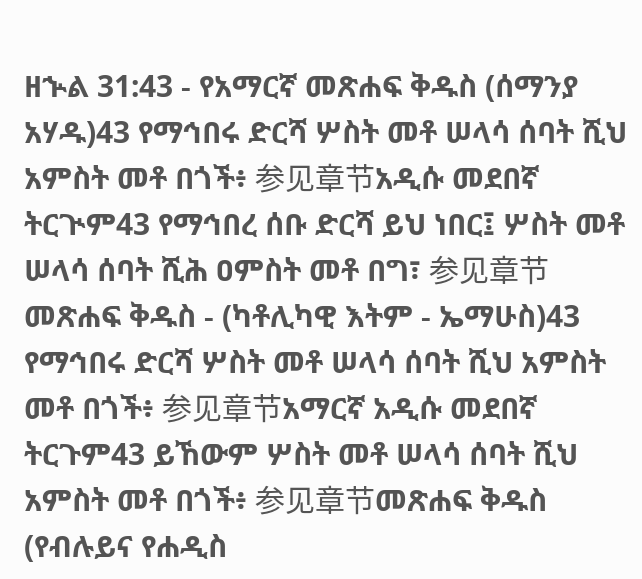ዘኍል 31:43 - የአማርኛ መጽሐፍ ቅዱስ (ሰማንያ አሃዱ)43 የማኅበሩ ድርሻ ሦስት መቶ ሠላሳ ሰባት ሺህ አምስት መቶ በጎች፥ 参见章节አዲሱ መደበኛ ትርጒም43 የማኅበረ ሰቡ ድርሻ ይህ ነበር፤ ሦስት መቶ ሠላሳ ሰባት ሺሕ ዐምስት መቶ በግ፣ 参见章节መጽሐፍ ቅዱስ - (ካቶሊካዊ እትም - ኤማሁስ)43 የማኅበሩ ድርሻ ሦስት መቶ ሠላሳ ሰባት ሺህ አምስት መቶ በጎች፥ 参见章节አማርኛ አዲሱ መደበኛ ትርጉም43 ይኸውም ሦስት መቶ ሠላሳ ሰባት ሺህ አምስት መቶ በጎች፥ 参见章节መጽሐፍ ቅዱስ (የብሉይና የሐዲስ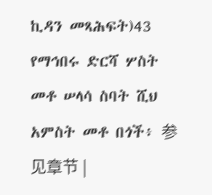ኪዳን መጻሕፍት)43 የማኅበሩ ድርሻ ሦስት መቶ ሠላሳ ስባት ሺህ አምስት መቶ በጎች፥ 参见章节 |